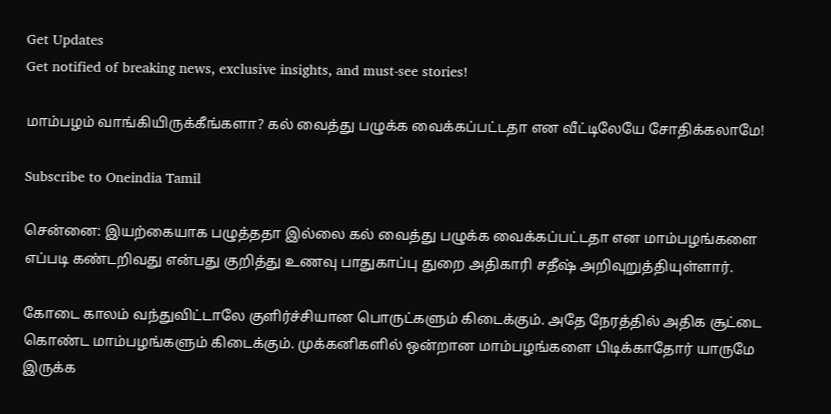Get Updates
Get notified of breaking news, exclusive insights, and must-see stories!

மாம்பழம் வாங்கியிருக்கீங்களா? கல் வைத்து பழுக்க வைக்கப்பட்டதா என வீட்டிலேயே சோதிக்கலாமே!

Subscribe to Oneindia Tamil

சென்னை: இயற்கையாக பழுத்ததா இல்லை கல் வைத்து பழுக்க வைக்கப்பட்டதா என மாம்பழங்களை எப்படி கண்டறிவது என்பது குறித்து உணவு பாதுகாப்பு துறை அதிகாரி சதீஷ் அறிவுறுத்தியுள்ளார்.

கோடை காலம் வந்துவிட்டாலே குளிர்ச்சியான பொருட்களும் கிடைக்கும். அதே நேரத்தில் அதிக சூட்டை கொண்ட மாம்பழங்களும் கிடைக்கும். முக்கனிகளில் ஒன்றான மாம்பழங்களை பிடிக்காதோர் யாருமே இருக்க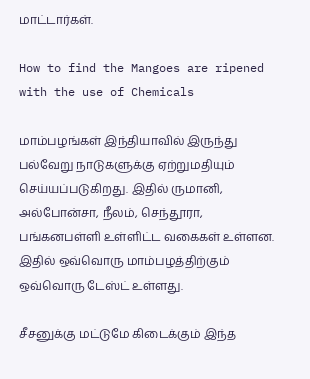மாட்டார்கள்.

How to find the Mangoes are ripened with the use of Chemicals

மாம்பழங்கள் இந்தியாவில் இருந்து பல்வேறு நாடுகளுக்கு ஏற்றுமதியும் செய்யப்படுகிறது. இதில் ருமானி, அல்போன்சா, நீலம், செந்தூரா, பங்கனபள்ளி உள்ளிட்ட வகைகள் உள்ளன. இதில் ஒவ்வொரு மாம்பழத்திற்கும் ஒவ்வொரு டேஸ்ட் உள்ளது.

சீசனுக்கு மட்டுமே கிடைக்கும் இந்த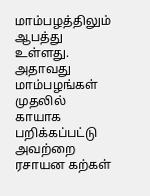மாம்பழத்திலும் ஆபத்து உள்ளது. அதாவது மாம்பழங்கள் முதலில் காயாக பறிக்கப்பட்டு அவற்றை ரசாயன கற்கள்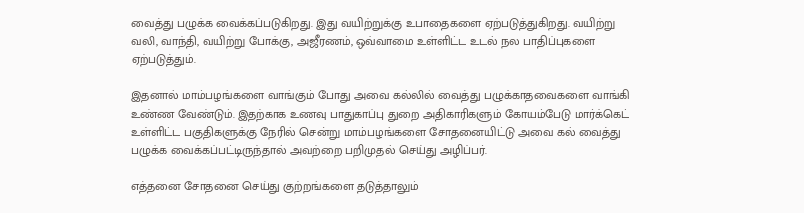வைத்து பழுக்க வைக்கப்படுகிறது. இது வயிற்றுக்கு உபாதைகளை ஏற்படுத்துகிறது. வயிற்று வலி, வாந்தி, வயிற்று போக்கு, அஜீரணம், ஒவ்வாமை உள்ளிட்ட உடல் நல பாதிப்புகளை ஏற்படுத்தும்.

இதனால் மாம்பழங்களை வாங்கும் போது அவை கல்லில் வைத்து பழுக்காதவைகளை வாங்கி உண்ண வேண்டும். இதற்காக உணவு பாதுகாப்பு துறை அதிகாரிகளும் கோயம்பேடு மார்க்கெட் உள்ளிட்ட பகுதிகளுக்கு நேரில் சென்று மாம்பழங்களை சோதனையிட்டு அவை கல் வைத்து பழுக்க வைக்கப்பட்டிருந்தால் அவற்றை பறிமுதல் செய்து அழிப்பர்.

எத்தனை சோதனை செய்து குற்றங்களை தடுத்தாலும்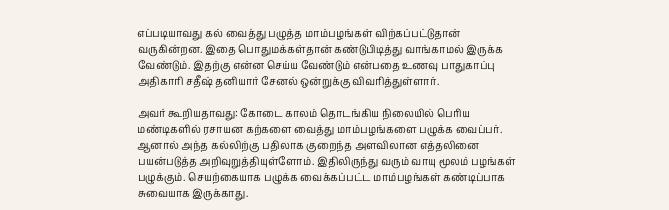எப்படியாவது கல் வைத்து பழுத்த மாம்பழங்கள் விற்கப்பட்டுதான் வருகின்றன. இதை பொதுமக்கள்தான் கண்டுபிடித்து வாங்காமல் இருக்க வேண்டும். இதற்கு என்ன செய்ய வேண்டும் என்பதை உணவு பாதுகாப்பு அதிகாரி சதீஷ் தனியார் சேனல் ஒன்றுக்கு விவரித்துள்ளார்.

அவர் கூறியதாவது: கோடை காலம் தொடங்கிய நிலையில் பெரிய மண்டிகளில் ரசாயன கற்களை வைத்து மாம்பழங்களை பழுக்க வைப்பர். ஆனால் அந்த கல்லிற்கு பதிலாக குறைந்த அளவிலான எத்தலினை பயன்படுத்த அறிவுறுத்தியுள்ளோம். இதிலிருந்து வரும் வாயு மூலம் பழங்கள் பழுக்கும். செயற்கையாக பழுக்க வைக்கப்பட்ட மாம்பழங்கள் கண்டிப்பாக சுவையாக இருக்காது.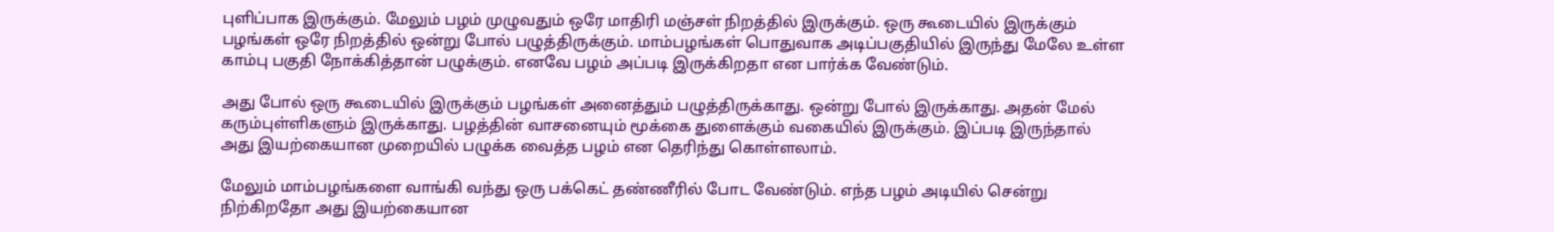புளிப்பாக இருக்கும். மேலும் பழம் முழுவதும் ஒரே மாதிரி மஞ்சள் நிறத்தில் இருக்கும். ஒரு கூடையில் இருக்கும் பழங்கள் ஒரே நிறத்தில் ஒன்று போல் பழுத்திருக்கும். மாம்பழங்கள் பொதுவாக அடிப்பகுதியில் இருந்து மேலே உள்ள காம்பு பகுதி நோக்கித்தான் பழுக்கும். எனவே பழம் அப்படி இருக்கிறதா என பார்க்க வேண்டும்.

அது போல் ஒரு கூடையில் இருக்கும் பழங்கள் அனைத்தும் பழுத்திருக்காது. ஒன்று போல் இருக்காது. அதன் மேல் கரும்புள்ளிகளும் இருக்காது. பழத்தின் வாசனையும் மூக்கை துளைக்கும் வகையில் இருக்கும். இப்படி இருந்தால் அது இயற்கையான முறையில் பழுக்க வைத்த பழம் என தெரிந்து கொள்ளலாம்.

மேலும் மாம்பழங்களை வாங்கி வந்து ஒரு பக்கெட் தண்ணீரில் போட வேண்டும். எந்த பழம் அடியில் சென்று நிற்கிறதோ அது இயற்கையான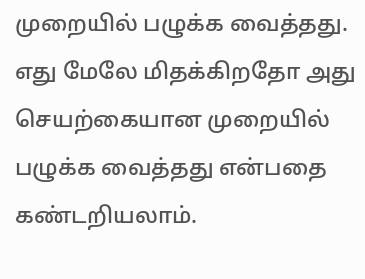முறையில் பழுக்க வைத்தது. எது மேலே மிதக்கிறதோ அது செயற்கையான முறையில் பழுக்க வைத்தது என்பதை கண்டறியலாம்.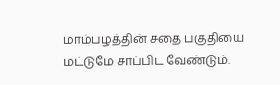மாம்பழத்தின் சதை பகுதியை மட்டுமே சாப்பிட வேண்டும்.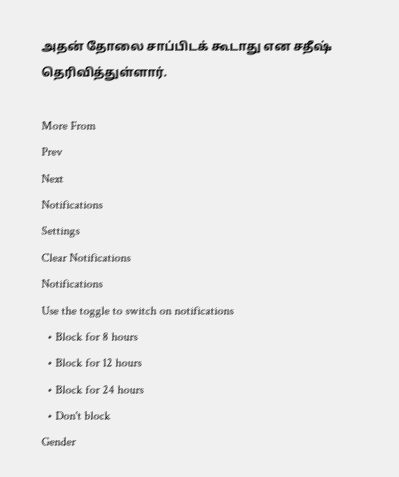அதன் தோலை சாப்பிடக் கூடாது என சதீஷ் தெரிவித்துள்ளார்.

More From
Prev
Next
Notifications
Settings
Clear Notifications
Notifications
Use the toggle to switch on notifications
  • Block for 8 hours
  • Block for 12 hours
  • Block for 24 hours
  • Don't block
Gender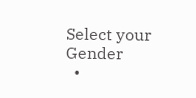Select your Gender
  •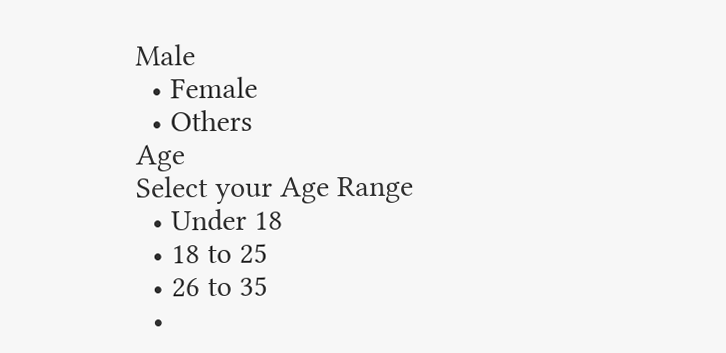Male
  • Female
  • Others
Age
Select your Age Range
  • Under 18
  • 18 to 25
  • 26 to 35
  •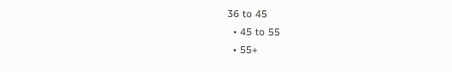36 to 45
  • 45 to 55
  • 55+